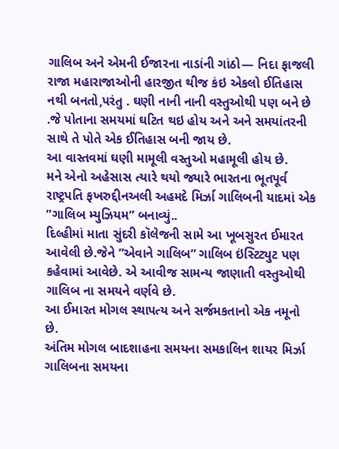ગાલિબ અને એમની ઈજારના નાડાંની ગાંઠો— નિદા ફાજલી
રાજા મહારાજાઓની હારજીત થીજ કંઇ એકલો ઈતિહાસ નથી બનતો,પરંતુ . ઘણી નાની નાની વસ્તુઓથી પણ બને છે .જે પોતાના સમયમાં ઘટિત થઇ હોય અને અને સમયાંતરની સાથે તે પોતે એક ઈતિહાસ બની જાય છે.
આ વાસ્તવમાં ઘણી મામૂલી વસ્તુઓ મહામૂલી હોય છે.
મને એનો અહેસાસ ત્યારે થયો જ્યારે ભારતના ભૂતપૂર્વ રાષ્ટ્રપતિ ફખરુદ્દીનઅલી અહમદે મિર્ઝા ગાલિબની યાદમાં એક ”ગાલિબ મ્યુઝિયમ” બનાવ્યું..
દિલ્હીમાં માતા સુંદરી કૉલેજની સામે આ ખૂબસુરત ઈમારત આવેલી છે.જેને ”એવાને ગાલિબ” ગાલિબ ઇંસ્ટિટ્યુટ પણ કહેવામાં આવેછે. એ આવીજ સામન્ય જાણાતી વસ્તુઓથી ગાલિબ ના સમયને વર્ણવે છે.
આ ઈમારત મોગલ સ્થાપત્ય અને સર્જમકતાનો એક નમૂનો છે.
અંતિમ મોગલ બાદશાહના સમયના સમકાલિન શાયર મિર્ઝા ગાલિબના સમયના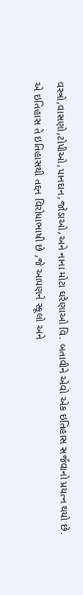વસ્ત્રો,વાસણો,ટોપીઓ,પાનદાન,જોડાઓ,અને નાના મોટા ઘરેણાઓ વિ. બતાવીને એવો એક ઇતિહાસ સર્જવાનો પ્રયત્ન થયો છે.
એ ઇતિહાસ તે ઇતિહાસથી તદ્દન વિરોધાભાષી છે ,જે આપણને સ્કૂલો અને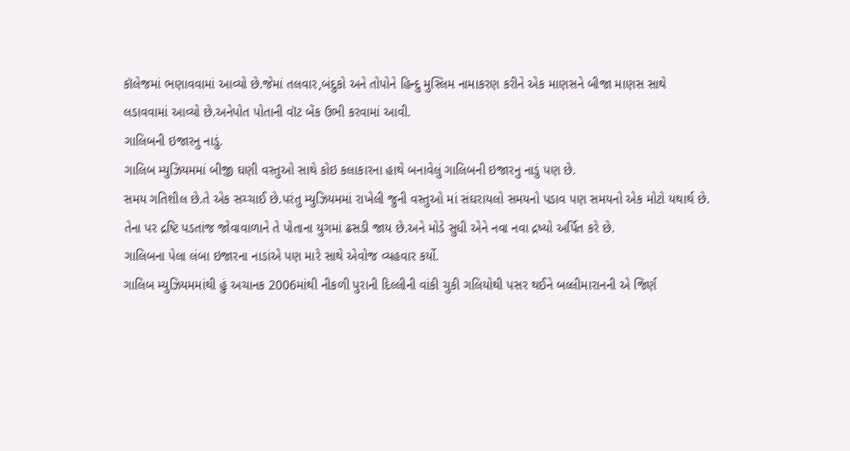કૉલેજમાં ભણાવવામાં આવ્યો છે.જેમાં તલવાર,બંદુકો અને તોપોને હિન્દુ મુસ્લિમ નામાકરણ કરીને એક માણસને બીજા માણસ સાથે લડાવવામાં આવ્યો છે.અનેપોત પોતાની વૉટ બેંક ઉભી કરવામાં આવી.
ગાલિબની ઇજારનુ નાડું.
ગાલિબ મ્યુઝિયમમાં બીજી ઘણી વસ્તુઓ સાથે કોઇ કલાકારના હાથે બનાવેલું ગાલિબની ઇજારનુ નાડું પણ છે.
સમય ગતિશીલ છે.તે એક સચ્ચાઈ છે.પરંતુ મ્યુઝિયમમાં રાખેલી જુની વસ્તુઓ માં સંઘરાયલો સમયનો પડાવ પણ સમયનો એક મોટો યથાર્થ છે.
તેના પર દ્રષ્ટિ પડતાંજ જોવાવાળાને તે પોતાના યુગમાં ઢસડી જાય છે.અને મોડે સુધી એને નવા નવા દ્રષ્યો અર્પિત કરે છે.
ગાલિબના પેલા લંબા ઇજારના નાડાંએ પણ મારે સાથે એવોજ વ્યહવાર કર્યો.
ગાલિબ મ્યુઝિયમમાંથી હું અચાનક 2006માંથી નીકળી પુરાની દિલ્લીની વાંકી ચુકી ગલિયોથી પસર થઈને બલ્લીમારાનની એ જિર્ણ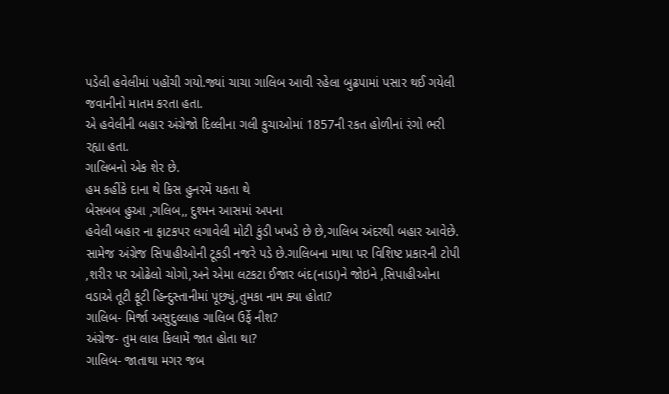પડેલી હવેલીમાં પહોંચી ગયો.જ્યાં ચાચા ગાલિબ આવી રહેલા બુઢપામાં પસાર થઈ ગયેલી જવાનીનો માતમ કરતા હતા.
એ હવેલીની બહાર અંગ્રેજો દિલ્લીના ગલી કુચાઓમાં 1857ની રકત હોળીનાં રંગો ભરી રહ્યા હતા.
ગાલિબનો એક શેર છે.
હમ કહીંકે દાના થે કિસ હુનરમેં યકતા થે
બેસબબ હુઆ ,ગલિબ,, દુશ્મન આસમાં અપના
હવેલી બહાર ના ફાટકપર લગાવેલી મોટી કુંડી ખખડે છે છે,ગાલિબ અંદરથી બહાર આવેછે. સામેજ અંગ્રેજ સિપાહીઓની ટૂકડી નજરે પડે છે.ગાલિબના માથા પર વિશિષ્ટ પ્રકારની ટોપી ,શરીર પર ઓઢેલો ચોગો,અને એમા લટકટા ઈજાર બંદ(નાડા)ને જોઇને ,સિપાહીઓના વડાએ તૂટી ફૂટી હિન્દુસ્તાનીમાં પૂછ્યું,તુમકા નામ ક્યા હોતા?
ગાલિબ- મિર્જા અસુદુલ્લાહ ગાલિબ ઉર્ફે નીશ?
અંગ્રેજ- તુમ લાલ કિલામેં જાત હોતા થા?
ગાલિબ- જાતાથા મગર જબ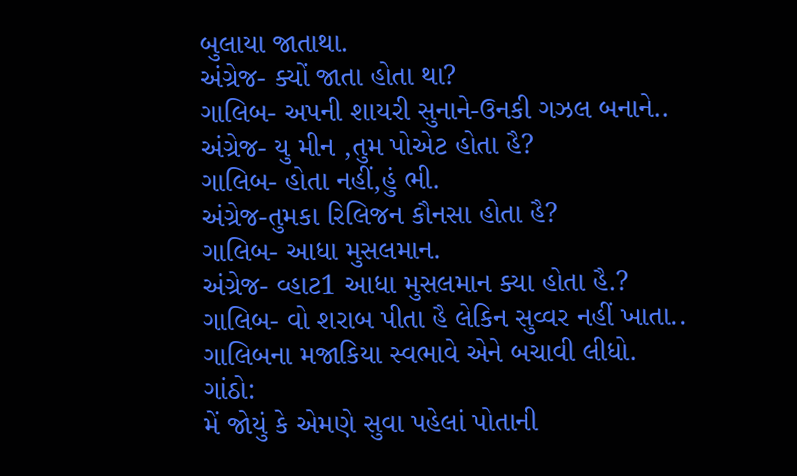બુલાયા જાતાથા.
અંગ્રેજ- ક્યોં જાતા હોતા થા?
ગાલિબ- અપની શાયરી સુનાને-ઉનકી ગઝલ બનાને..
અંગ્રેજ- યુ મીન ,તુમ પોએટ હોતા હૈ?
ગાલિબ- હોતા નહીં,હું ભી.
અંગ્રેજ-તુમકા રિલિજન કૌનસા હોતા હૈ?
ગાલિબ- આધા મુસલમાન.
અંગ્રેજ- વ્હાટ1 આધા મુસલમાન ક્યા હોતા હૈ.?
ગાલિબ- વો શરાબ પીતા હૈ લેકિન સુવ્વર નહીં ખાતા..
ગાલિબના મજાકિયા સ્વભાવે એને બચાવી લીધો.
ગાંઠો:
મેં જોયું કે એમણે સુવા પહેલાં પોતાની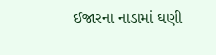ઈજારના નાડામાં ઘણી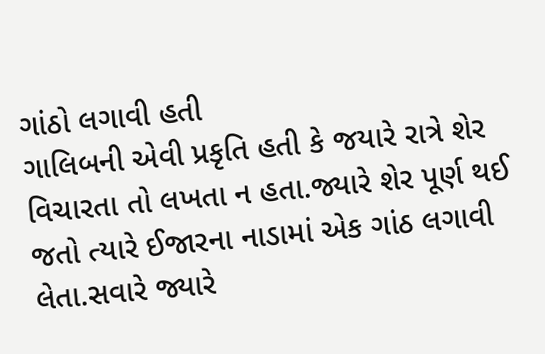ગાંઠો લગાવી હતી
ગાલિબની એવી પ્રકૃતિ હતી કે જયારે રાત્રે શેર વિચારતા તો લખતા ન હતા.જ્યારે શેર પૂર્ણ થઈ જતો ત્યારે ઈજારના નાડામાં એક ગાંઠ લગાવી લેતા.સવારે જ્યારે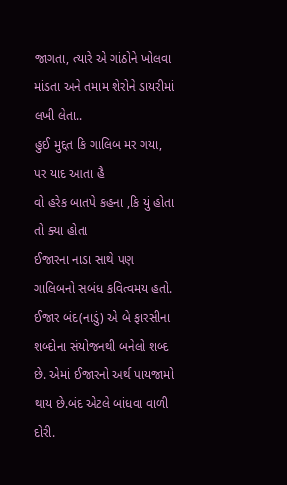જાગતા, ત્યારે એ ગાંઠોને ખોલવા માંડતા અને તમામ શેરોને ડાયરીમાં લખી લેતા..
હુઈ મુદ્દત કિ ગાલિબ મર ગયા, પર યાદ આતા હૈ
વો હરેક બાતપે કહના ,કિ યું હોતા તો ક્યા હોતા
ઈજારના નાડા સાથે પણ ગાલિબનો સબંધ કવિત્વમય હતો. ઈજાર બંદ(નાડું) એ બે ફારસીના શબ્દોના સંયોજનથી બનેલો શબ્દ છે. એમાં ઈજારનો અર્થ પાયજામો થાય છે.બંદ એટલે બાંધવા વાળી દોરી.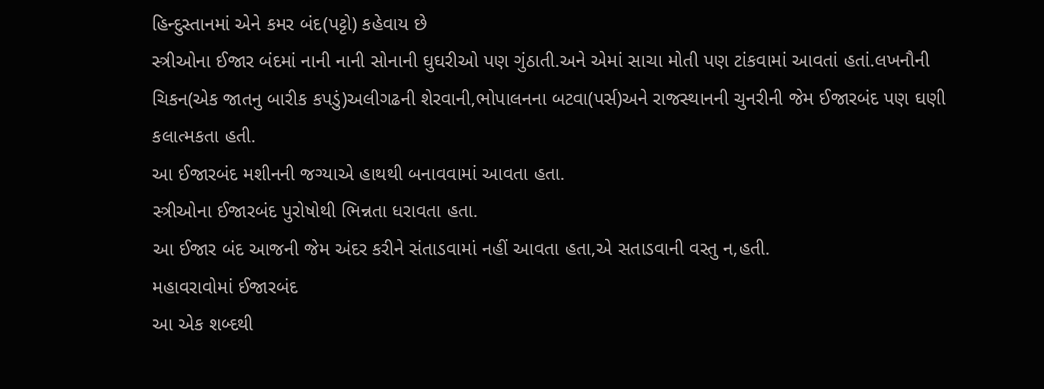હિન્દુસ્તાનમાં એને કમર બંદ(પટ્ટો) કહેવાય છે
સ્ત્રીઓના ઈજાર બંદમાં નાની નાની સોનાની ઘુઘરીઓ પણ ગુંઠાતી.અને એમાં સાચા મોતી પણ ટાંકવામાં આવતાં હતાં.લખનૌની ચિકન(એક જાતનુ બારીક કપડું)અલીગઢની શેરવાની,ભોપાલનના બટવા(પર્સ)અને રાજસ્થાનની ચુનરીની જેમ ઈજારબંદ પણ ઘણી કલાત્મકતા હતી.
આ ઈજારબંદ મશીનની જગ્યાએ હાથથી બનાવવામાં આવતા હતા.
સ્ત્રીઓના ઈજારબંદ પુરોષોથી ભિન્નતા ધરાવતા હતા.
આ ઈજાર બંદ આજની જેમ અંદર કરીને સંતાડવામાં નહીં આવતા હતા,એ સતાડવાની વસ્તુ ન,હતી.
મહાવરાવોમાં ઈજારબંદ
આ એક શબ્દથી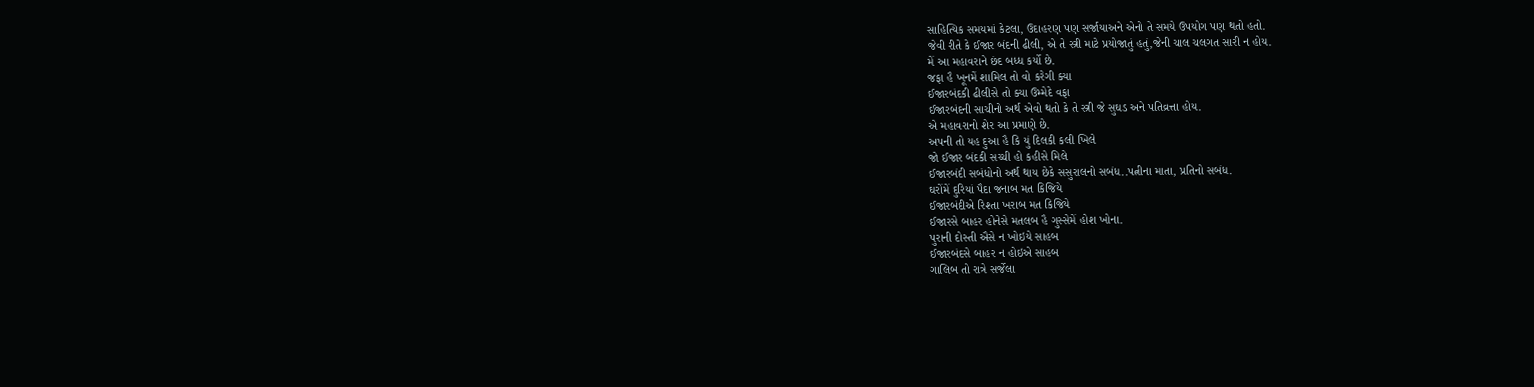સાહિત્યિક સમયમાં કેટલા, ઉદાહરણ પણ સર્જાયાઅને એનો તે સમયે ઉપયોગ પણ થતો હતો.
જેવી રીતે કે ઈજાર બંદની ઢીલી, એ તે સ્ત્રી માટે પ્રયોજાતું હતું,જેની ચાલ ચલગત સારી ન હોય.
મેં આ મહાવરાને છંદ બધ્ધ કર્યો છે.
જફા હૈ ખૂનમેં શામિલ તો વો કરેગી ક્યા
ઈજારબંદકી ઢીલીસે તો ક્યા ઉમ્મેદે વફા
ઈજારબંદની સાચીનો અર્થ એવો થતો કે તે સ્ત્રી જે સુઘડ અને પતિવ્રત્તા હોય.
એ મહાવરાનો શેર આ પ્રમાણે છે.
અપની તો યહ દુઆ હૈ કિ યું દિલકી કલી ખિલે
જો ઈજાર બંદકી સચ્ચી હો કહીસે મિલે
ઈજારબંદી સબંધોનો અર્થ થાય છેકે સસુરાલનો સબંધ..પત્નીના માતા, પ્રતિનો સબંધ.
ઘરોંમેં દુરિયાં પૈદા જનાબ મત કિજિયે
ઈજારબંદીએ રિશ્તા ખરાબ મત કિજિયે
ઈજારસે બાહર હોનેસે મતલબ હૈ ગુસ્સેમેં હોશ ખોના.
પુરાની દોસ્તી ઐસે ન ખોઇયે સાહબ
ઈજારબંદસે બાહર ન હોઇએ સાહબ
ગાલિબ તો રાત્રે સર્જેલા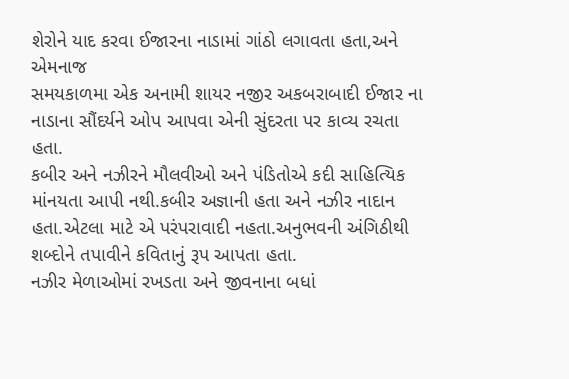શેરોને યાદ કરવા ઈજારના નાડામાં ગાંઠો લગાવતા હતા,અને એમનાજ
સમયકાળમા એક અનામી શાયર નજીર અકબરાબાદી ઈજાર ના નાડાના સૌંદર્યને ઓપ આપવા એની સુંદરતા પર કાવ્ય રચતા હતા.
કબીર અને નઝીરને મૌલવીઓ અને પંડિતોએ કદી સાહિત્યિક માંનયતા આપી નથી.કબીર અજ્ઞાની હતા અને નઝીર નાદાન હતા.એટલા માટે એ પરંપરાવાદી નહતા.અનુભવની અંગિઠીથી શબ્દોને તપાવીને કવિતાનું રૂપ આપતા હતા.
નઝીર મેળાઓમાં રખડતા અને જીવનાના બધાં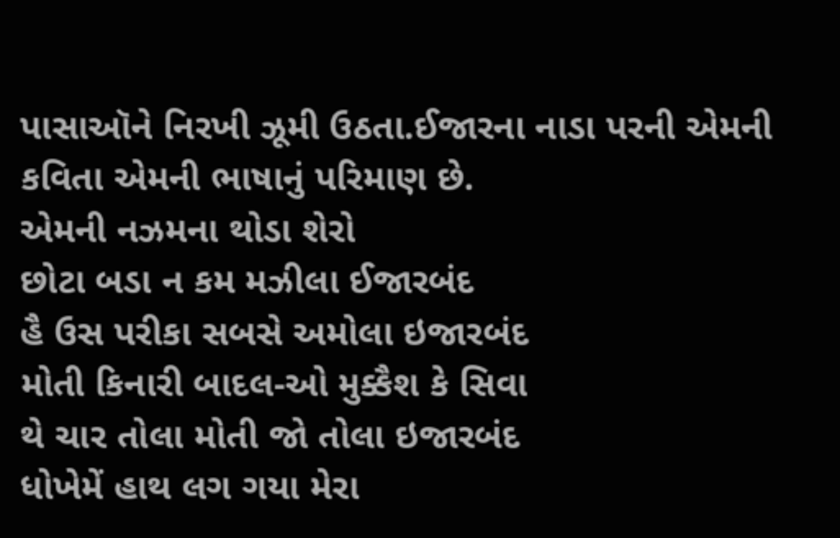પાસાઑને નિરખી ઝૂમી ઉઠતા.ઈજારના નાડા પરની એમની કવિતા એમની ભાષાનું પરિમાણ છે.
એમની નઝમના થોડા શેરો
છોટા બડા ન કમ મઝીલા ઈજારબંદ
હૈ ઉસ પરીકા સબસે અમોલા ઇજારબંદ
મોતી કિનારી બાદલ-ઓ મુક્કૈશ કે સિવા
થે ચાર તોલા મોતી જો તોલા ઇજારબંદ
ધોખેમેં હાથ લગ ગયા મેરા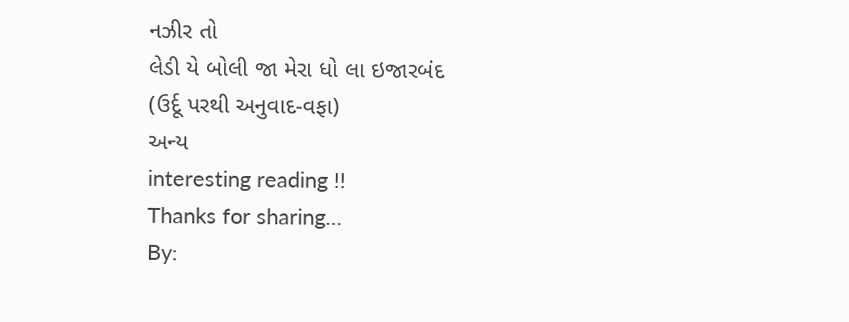નઝીર તો
લેડી યે બોલી જા મેરા ધો લા ઇજારબંદ
(ઉર્દૂ પરથી અનુવાદ-વફા)
અન્ય
interesting reading !!
Thanks for sharing…
By: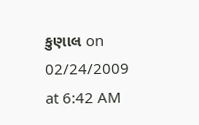કુણાલ on 02/24/2009
at 6:42 AM